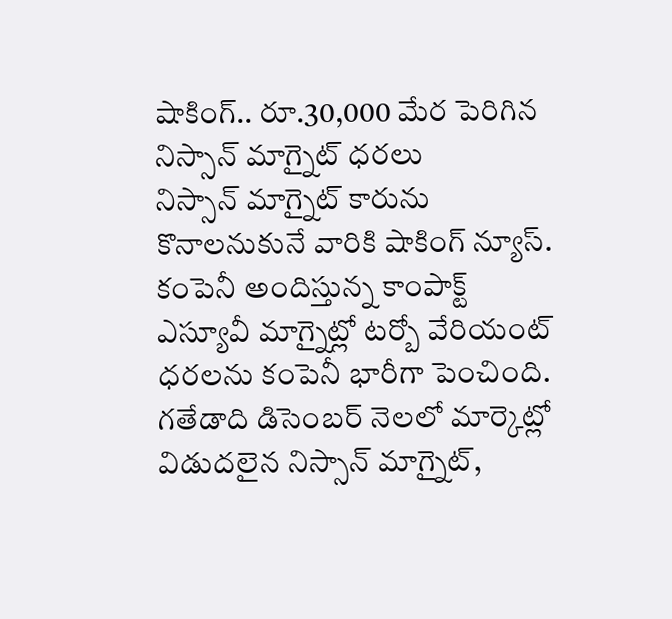షాకింగ్.. రూ.30,000 మేర పెరిగిన నిస్సాన్ మాగ్నైట్ ధరలు
నిస్సాన్ మాగ్నైట్ కారును కొనాలనుకునే వారికి షాకింగ్ న్యూస్. కంపెనీ అందిస్తున్న కాంపాక్ట్ ఎస్యూవీ మాగ్నైట్లో టర్బో వేరియంట్ ధరలను కంపెనీ భారీగా పెంచింది. గతేడాది డిసెంబర్ నెలలో మార్కెట్లో విడుదలైన నిస్సాన్ మాగ్నైట్,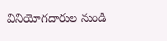వినియోగదారుల నుండి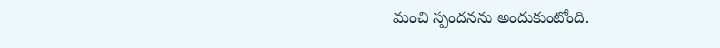మంచి స్పందనను అందుకుంటోంది.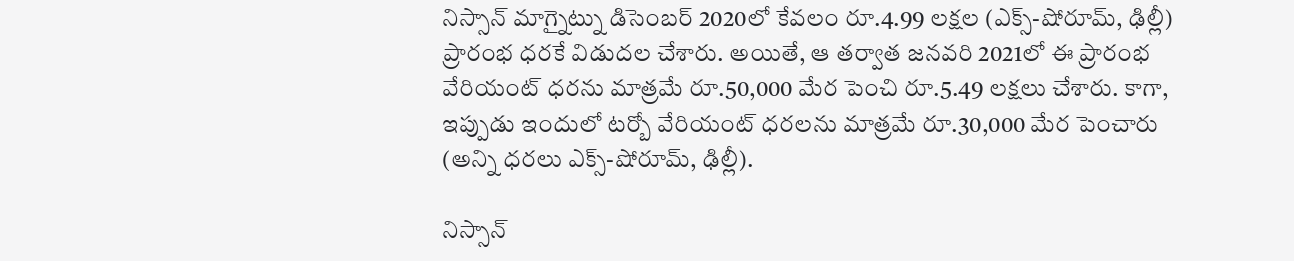నిస్సాన్ మాగ్నైట్ను డిసెంబర్ 2020లో కేవలం రూ.4.99 లక్షల (ఎక్స్-షోరూమ్, ఢిల్లీ) ప్రారంభ ధరకే విడుదల చేశారు. అయితే, ఆ తర్వాత జనవరి 2021లో ఈ ప్రారంభ వేరియంట్ ధరను మాత్రమే రూ.50,000 మేర పెంచి రూ.5.49 లక్షలు చేశారు. కాగా, ఇప్పుడు ఇందులో టర్బో వేరియంట్ ధరలను మాత్రమే రూ.30,000 మేర పెంచారు (అన్ని ధరలు ఎక్స్-షోరూమ్, ఢిల్లీ).

నిస్సాన్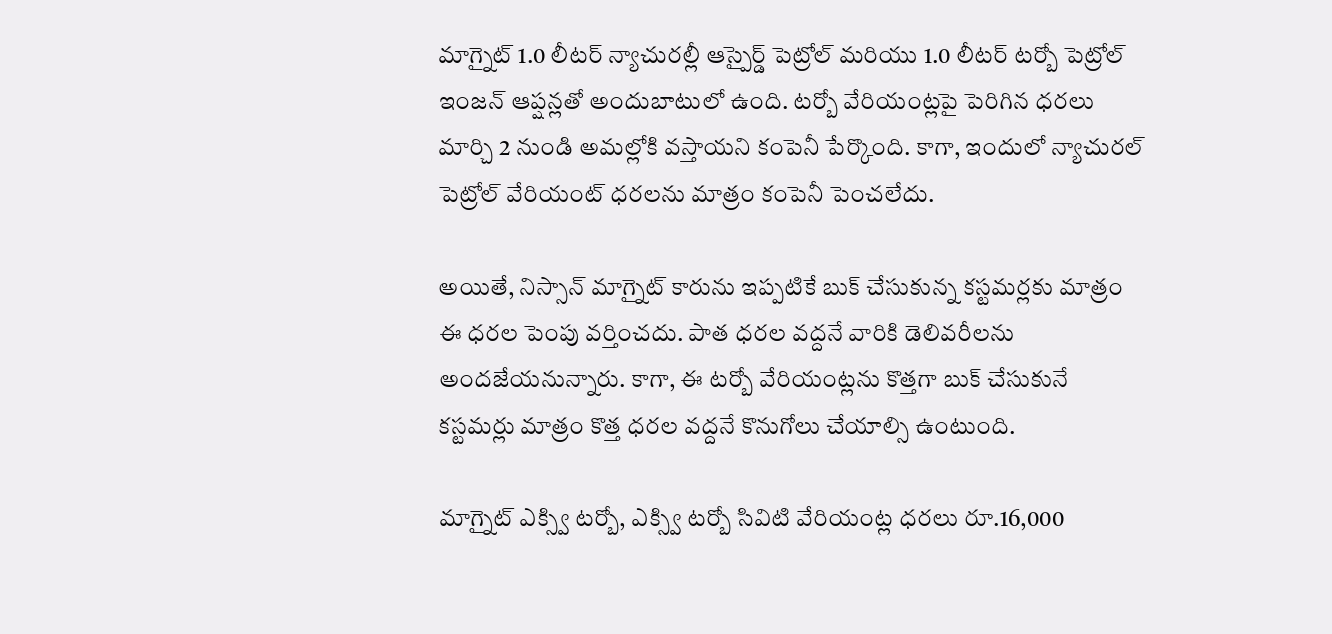మాగ్నైట్ 1.0 లీటర్ న్యాచురల్లీ ఆస్పైర్డ్ పెట్రోల్ మరియు 1.0 లీటర్ టర్బో పెట్రోల్ ఇంజన్ ఆప్షన్లతో అందుబాటులో ఉంది. టర్బో వేరియంట్లపై పెరిగిన ధరలు మార్చి 2 నుండి అమల్లోకి వస్తాయని కంపెనీ పేర్కొంది. కాగా, ఇందులో న్యాచురల్ పెట్రోల్ వేరియంట్ ధరలను మాత్రం కంపెనీ పెంచలేదు.

అయితే, నిస్సాన్ మాగ్నైట్ కారును ఇప్పటికే బుక్ చేసుకున్న కస్టమర్లకు మాత్రం ఈ ధరల పెంపు వర్తించదు. పాత ధరల వద్దనే వారికి డెలివరీలను అందజేయనున్నారు. కాగా, ఈ టర్బో వేరియంట్లను కొత్తగా బుక్ చేసుకునే కస్టమర్లు మాత్రం కొత్త ధరల వద్దనే కొనుగోలు చేయాల్సి ఉంటుంది.

మాగ్నైట్ ఎక్స్వి టర్బో, ఎక్స్వి టర్బో సివిటి వేరియంట్ల ధరలు రూ.16,000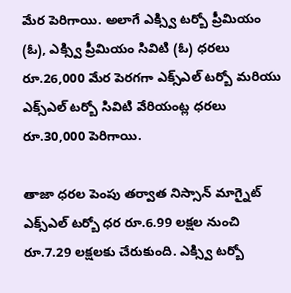మేర పెరిగాయి. అలాగే ఎక్స్వి టర్బో ప్రీమియం (ఓ), ఎక్స్వి ప్రీమియం సివిటి (ఓ) ధరలు రూ.26,000 మేర పెరగగా ఎక్స్ఎల్ టర్బో మరియు ఎక్స్ఎల్ టర్బో సివిటి వేరియంట్ల ధరలు రూ.30,000 పెరిగాయి.

తాజా ధరల పెంపు తర్వాత నిస్సాన్ మాగ్నైట్ ఎక్స్ఎల్ టర్బో ధర రూ.6.99 లక్షల నుంచి రూ.7.29 లక్షలకు చేరుకుంది. ఎక్స్వి టర్బో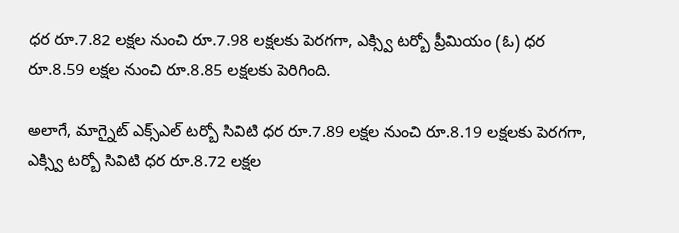ధర రూ.7.82 లక్షల నుంచి రూ.7.98 లక్షలకు పెరగగా, ఎక్స్వి టర్బో ప్రీమియం (ఓ) ధర రూ.8.59 లక్షల నుంచి రూ.8.85 లక్షలకు పెరిగింది.

అలాగే, మాగ్నైట్ ఎక్స్ఎల్ టర్బో సివిటి ధర రూ.7.89 లక్షల నుంచి రూ.8.19 లక్షలకు పెరగగా, ఎక్స్వి టర్బో సివిటి ధర రూ.8.72 లక్షల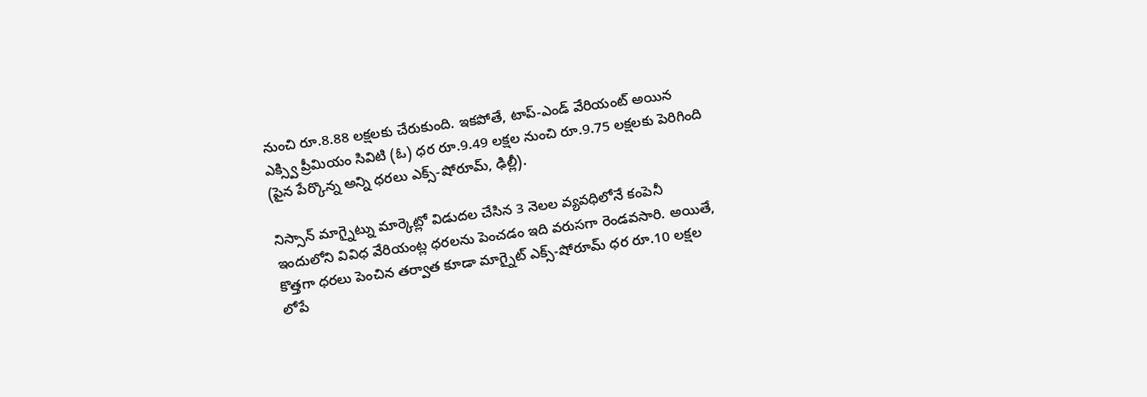నుంచి రూ.8.88 లక్షలకు చేరుకుంది. ఇకపోతే, టాప్-ఎండ్ వేరియంట్ అయిన ఎక్స్వి ప్రీమియం సివిటి (ఓ) ధర రూ.9.49 లక్షల నుంచి రూ.9.75 లక్షలకు పెరిగింది (పైన పేర్కొన్న అన్ని ధరలు ఎక్స్-షోరూమ్, ఢిల్లీ).

నిస్సాన్ మాగ్నైట్ను మార్కెట్లో విడుదల చేసిన 3 నెలల వ్యవధిలోనే కంపెనీ ఇందులోని వివిధ వేరియంట్ల ధరలను పెంచడం ఇది వరుసగా రెండవసారి. అయితే, కొత్తగా ధరలు పెంచిన తర్వాత కూడా మాగ్నైట్ ఎక్స్-షోరూమ్ ధర రూ.10 లక్షల లోపే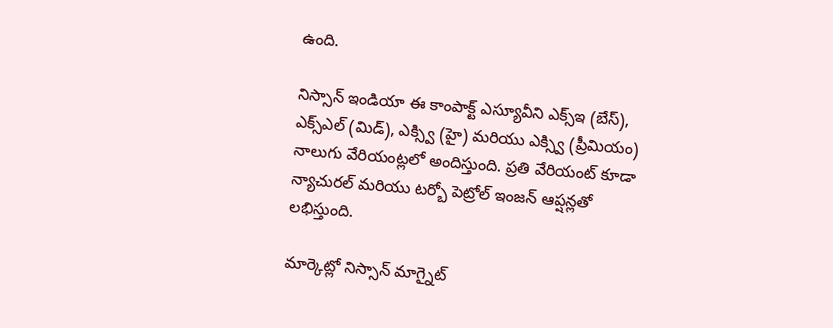ఉంది.

నిస్సాన్ ఇండియా ఈ కాంపాక్ట్ ఎస్యూవీని ఎక్స్ఇ (బేస్), ఎక్స్ఎల్ (మిడ్), ఎక్స్వి (హై) మరియు ఎక్స్వి (ప్రీమియం) నాలుగు వేరియంట్లలో అందిస్తుంది. ప్రతి వేరియంట్ కూడా న్యాచురల్ మరియు టర్బో పెట్రోల్ ఇంజన్ ఆప్షన్లతో లభిస్తుంది.

మార్కెట్లో నిస్సాన్ మాగ్నైట్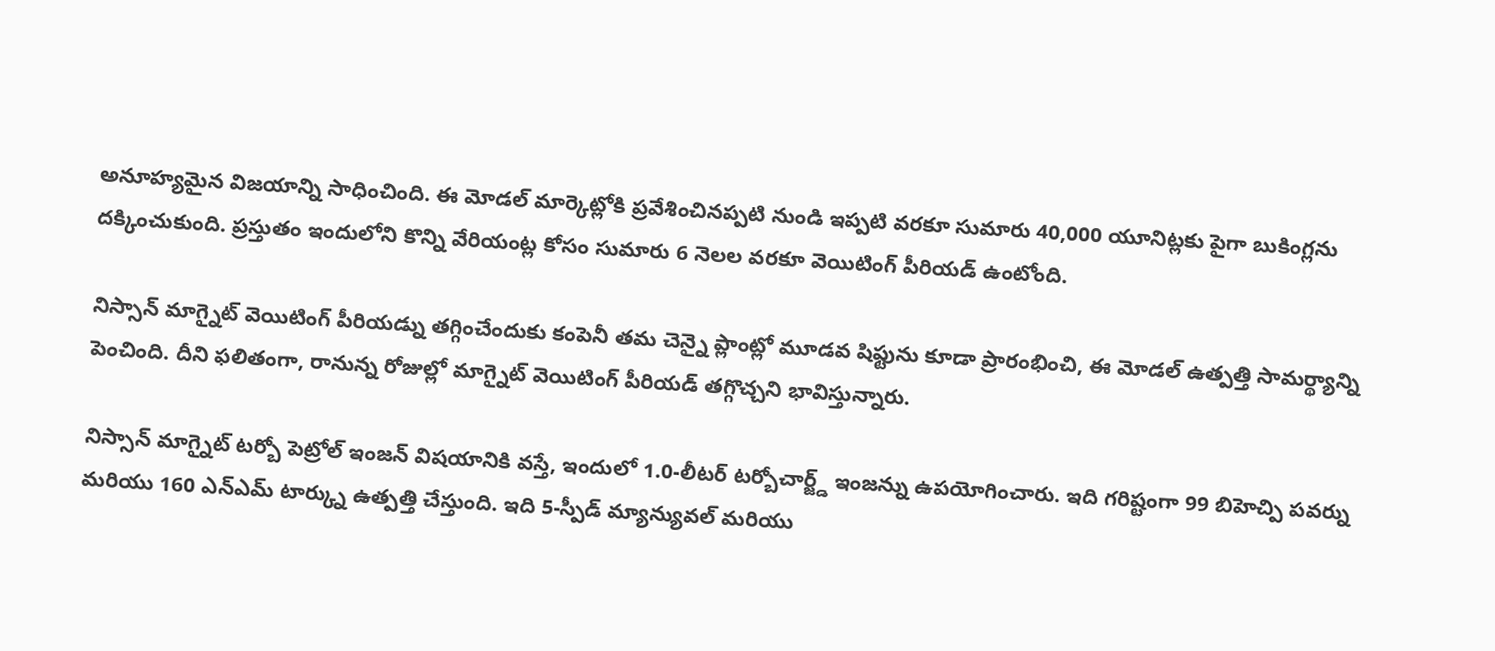అనూహ్యమైన విజయాన్ని సాధించింది. ఈ మోడల్ మార్కెట్లోకి ప్రవేశించినప్పటి నుండి ఇప్పటి వరకూ సుమారు 40,000 యూనిట్లకు పైగా బుకింగ్లను దక్కించుకుంది. ప్రస్తుతం ఇందులోని కొన్ని వేరియంట్ల కోసం సుమారు 6 నెలల వరకూ వెయిటింగ్ పీరియడ్ ఉంటోంది.

నిస్సాన్ మాగ్నైట్ వెయిటింగ్ పీరియడ్ను తగ్గించేందుకు కంపెనీ తమ చెన్నై ప్లాంట్లో మూడవ షిఫ్టును కూడా ప్రారంభించి, ఈ మోడల్ ఉత్పత్తి సామర్థ్యాన్ని పెంచింది. దీని ఫలితంగా, రానున్న రోజుల్లో మాగ్నైట్ వెయిటింగ్ పీరియడ్ తగ్గొచ్చని భావిస్తున్నారు.

నిస్సాన్ మాగ్నైట్ టర్బో పెట్రోల్ ఇంజన్ విషయానికి వస్తే, ఇందులో 1.0-లీటర్ టర్బోచార్జ్డ్ ఇంజన్ను ఉపయోగించారు. ఇది గరిష్టంగా 99 బిహెచ్పి పవర్ను మరియు 160 ఎన్ఎమ్ టార్క్ను ఉత్పత్తి చేస్తుంది. ఇది 5-స్పీడ్ మ్యాన్యువల్ మరియు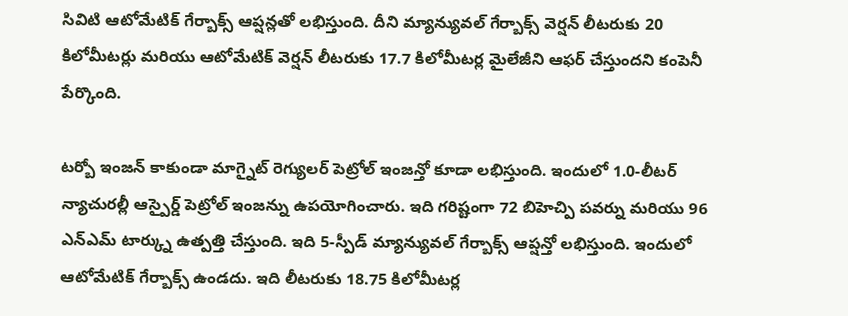సివిటి ఆటోమేటిక్ గేర్బాక్స్ ఆప్షన్లతో లభిస్తుంది. దీని మ్యాన్యువల్ గేర్బాక్స్ వెర్షన్ లీటరుకు 20 కిలోమీటర్లు మరియు ఆటోమేటిక్ వెర్షన్ లీటరుకు 17.7 కిలోమీటర్ల మైలేజీని ఆఫర్ చేస్తుందని కంపెనీ పేర్కొంది.

టర్బో ఇంజన్ కాకుండా మాగ్నైట్ రెగ్యులర్ పెట్రోల్ ఇంజన్తో కూడా లభిస్తుంది. ఇందులో 1.0-లీటర్ న్యాచురల్లీ ఆస్పైర్డ్ పెట్రోల్ ఇంజన్ను ఉపయోగించారు. ఇది గరిష్టంగా 72 బిహెచ్పి పవర్ను మరియు 96 ఎన్ఎమ్ టార్క్ను ఉత్పత్తి చేస్తుంది. ఇది 5-స్పీడ్ మ్యాన్యువల్ గేర్బాక్స్ ఆప్షన్తో లభిస్తుంది. ఇందులో ఆటోమేటిక్ గేర్బాక్స్ ఉండదు. ఇది లీటరుకు 18.75 కిలోమీటర్ల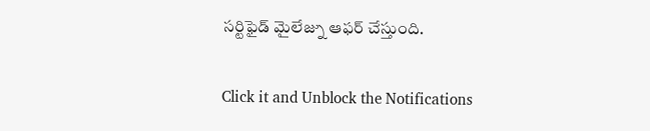సర్టిఫైడ్ మైలేజ్ను ఆఫర్ చేస్తుంది.


Click it and Unblock the Notifications